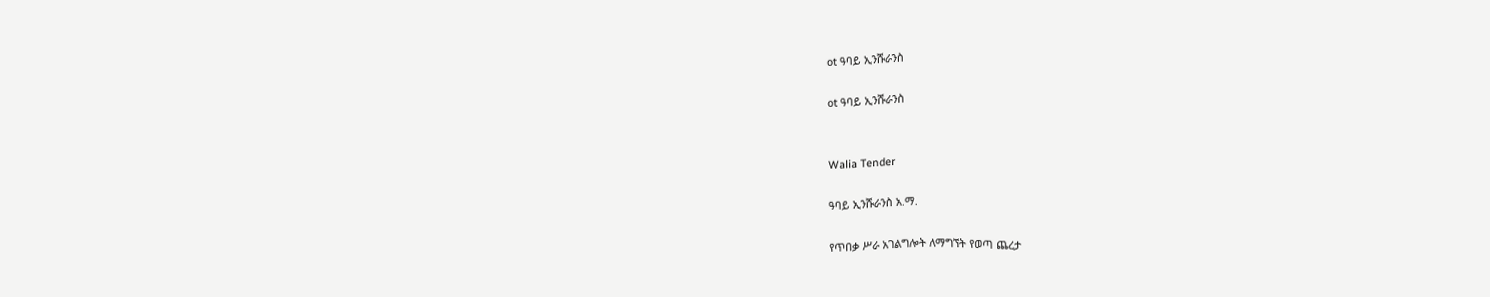ot ዓባይ ኢንሹራንስ

ot ዓባይ ኢንሹራንስ


Walia Tender

ዓባይ ኢንሹራንስ አ.ማ.

የጥበቃ ሥራ አገልግሎት ለማግኘት የወጣ ጨረታ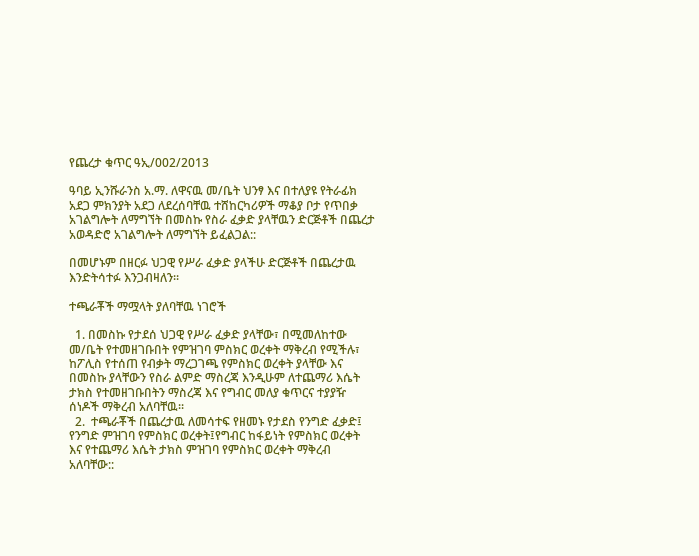የጨረታ ቁጥር ዓኢ/002/2013

ዓባይ ኢንሹራንስ አ.ማ. ለዋናዉ መ/ቤት ህንፃ እና በተለያዩ የትራፊክ አደጋ ምክንያት አደጋ ለደረሰባቸዉ ተሸከርካሪዎች ማቆያ ቦታ የጥበቃ አገልግሎት ለማግኘት በመስኩ የስራ ፈቃድ ያላቸዉን ድርጅቶች በጨረታ አወዳድሮ አገልግሎት ለማግኘት ይፈልጋል::

በመሆኑም በዘርፉ ህጋዊ የሥራ ፈቃድ ያላችሁ ድርጅቶች በጨረታዉ እንድትሳተፉ እንጋብዛለን፡፡

ተጫራቾች ማሟላት ያለባቸዉ ነገሮች

  1. በመስኩ የታደሰ ህጋዊ የሥራ ፈቃድ ያላቸው፣ በሚመለከተው መ/ቤት የተመዘገቡበት የምዝገባ ምስክር ወረቀት ማቅረብ የሚችሉ፣ ከፖሊስ የተሰጠ የብቃት ማረጋገጫ የምስክር ወረቀት ያላቸው እና በመስኩ ያላቸውን የስራ ልምድ ማስረጃ እንዲሁም ለተጨማሪ እሴት ታክስ የተመዘገቡበትን ማስረጃ እና የግብር መለያ ቁጥርና ተያያዥ ሰነዶች ማቅረብ አለባቸዉ፡፡
  2.  ተጫራቾች በጨረታዉ ለመሳተፍ የዘመኑ የታደስ የንግድ ፈቃድ፤ የንግድ ምዝገባ የምስክር ወረቀት፤የግብር ከፋይነት የምስክር ወረቀት እና የተጨማሪ እሴት ታክስ ምዝገባ የምስክር ወረቀት ማቅረብ አለባቸው::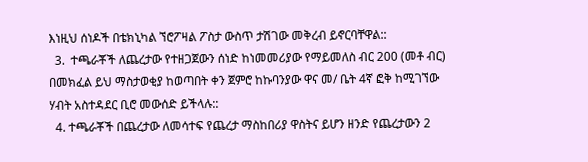እነዚህ ሰነዶች በቴክኒካል ኘሮፖዛል ፖስታ ውስጥ ታሽገው መቅረብ ይኖርባቸዋል::
  3.  ተጫራቾች ለጨረታው የተዘጋጀውን ሰነድ ከነመመሪያው የማይመለስ ብር 200 (መቶ ብር) በመክፈል ይህ ማስታወቂያ ከወጣበት ቀን ጀምሮ ከኩባንያው ዋና መ/ ቤት 4ኛ ፎቅ ከሚገኘው ሃብት አስተዳደር ቢሮ መውሰድ ይችላሉ::
  4. ተጫራቾች በጨረታው ለመሳተፍ የጨረታ ማስከበሪያ ዋስትና ይሆን ዘንድ የጨረታውን 2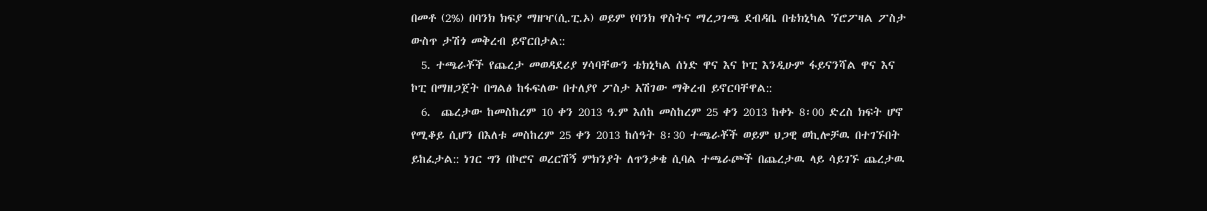በመቶ (2%) በባንክ ክፍያ ማዘዣ(ሲ.ፒ.ኦ) ወይም የባንክ ዋስትና ማረጋገጫ ደብዳቤ በቴክኒካል ኘሮፖዛል ፖስታ ውስጥ ታሽጎ መቅረብ ይኖርበታል::
  5. ተጫራቾች የጨረታ መወዳደሪያ ሃሳባቸውን ቴክኒካል ሰነድ ዋና እና ኮፒ እንዲሁም ፋይናንሻል ዋና እና ኮፒ በማዘጋጀት በግልፅ ከፋፍለው በተለያየ ፖስታ አሽገው ማቅረብ ይኖርባቸዋል::
  6.  ጨረታው ከመስከረም 10 ቀን 2013 ዓ.ም እሰከ መስከረም 25 ቀን 2013 ከቀኑ 8፡00 ድረስ ክፍት ሆኖ የሚቆይ ሲሆን በእለቱ መስከረም 25 ቀን 2013 ከሰዓት 8፡30 ተጫራቾች ወይም ህጋዊ ወኪሎቻዉ በተገኙበት ይከፈታል:: ነገር ግን በኮሮና ወረርሽኝ ምክንያት ለጥንቃቄ ሲባል ተጫራጮች በጨረታዉ ላይ ሳይገኙ ጨረታዉ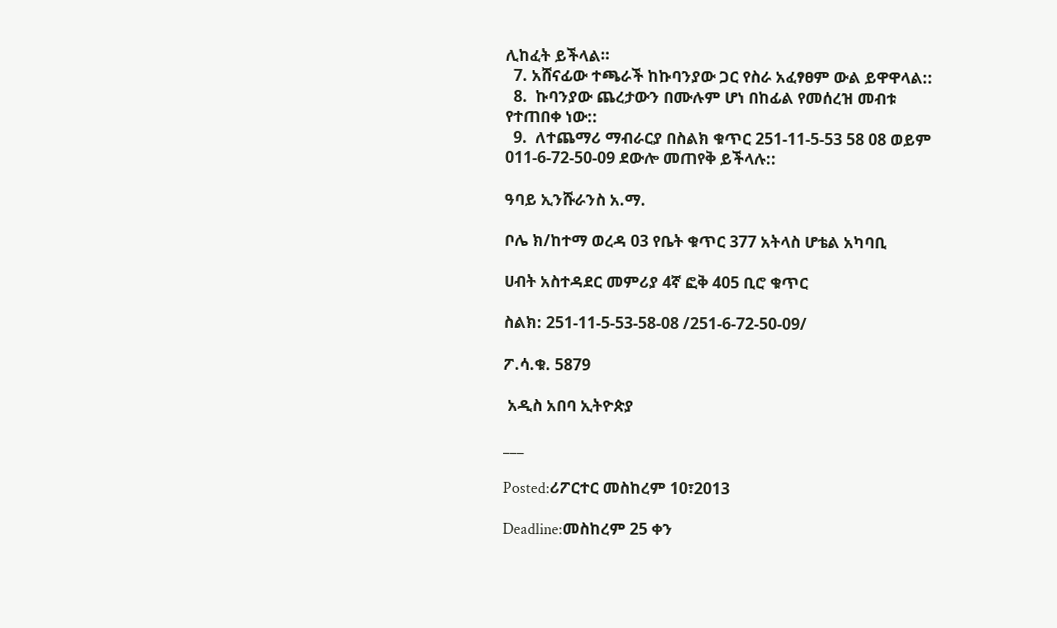ሊከፈት ይችላል።
  7. አሸናፊው ተጫራች ከኩባንያው ጋር የስራ አፈፃፀም ውል ይዋዋላል::
  8.  ኩባንያው ጨረታውን በሙሉም ሆነ በከፊል የመሰረዝ መብቱ የተጠበቀ ነው::
  9.  ለተጨማሪ ማብራርያ በስልክ ቁጥር 251-11-5-53 58 08 ወይም 011-6-72-50-09 ደውሎ መጠየቅ ይችላሉ::

ዓባይ ኢንሹራንስ አ.ማ.

ቦሌ ክ/ከተማ ወረዳ 03 የቤት ቁጥር 377 አትላስ ሆቴል አካባቢ

ሀብት አስተዳደር መምሪያ 4ኛ ፎቅ 405 ቢሮ ቁጥር

ስልክ: 251-11-5-53-58-08 /251-6-72-50-09/

ፖ.ሳ.ቁ. 5879

 አዲስ አበባ ኢትዮጵያ

___

Posted:ሪፖርተር መስከረም 10፣2013

Deadline:መስከረም 25 ቀን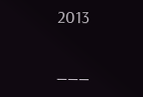2013

___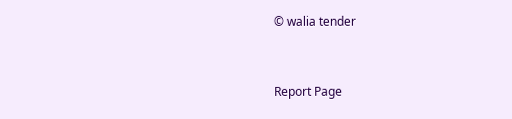© walia tender


Report Page